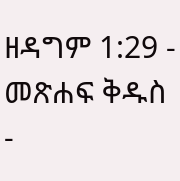ዘዳግም 1:29 - መጽሐፍ ቅዱስ -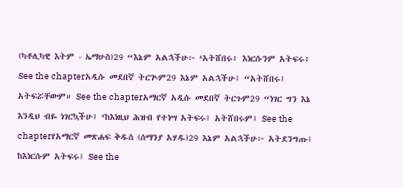(ካቶሊካዊ እትም - ኤማሁስ)29 “እኔም አልኋችሁ፦ ‘አትሸበሩ፥ እነርሱንም አትፍሩ፥ See the chapterአዲሱ መደበኛ ትርጒም29 እኔም አልኋችሁ፤ “አትሸበሩ፤ አትፍሯቸውም። See the chapterአማርኛ አዲሱ መደበኛ ትርጉም29 “ነገር ግን እኔ እንዲህ ብዬ ነገርኳችሁ፤ ‘ከእነዚህ ሕዝብ የተነሣ አትፍሩ፤ አትሸበሩም፤ See the chapterየአማርኛ መጽሐፍ ቅዱስ (ሰማንያ አሃዱ)29 እኔም አልኋችሁ፦ አትደንግጡ፤ ከእነርሱም አትፍሩ፤ See the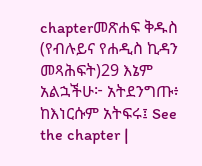chapterመጽሐፍ ቅዱስ (የብሉይና የሐዲስ ኪዳን መጻሕፍት)29 እኔም አልኋችሁ፦ አትደንግጡ፥ ከእነርሱም አትፍሩ፤ See the chapter |